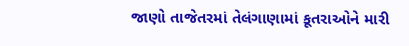જાણો તાજેતરમાં તેલંગાણામાં કૂતરાઓને મારી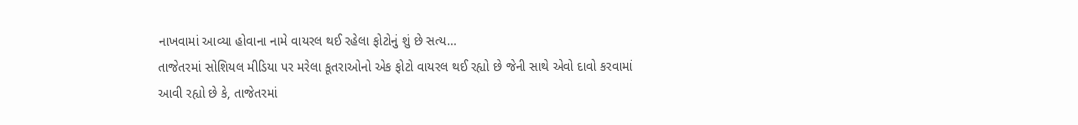નાખવામાં આવ્યા હોવાના નામે વાયરલ થઈ રહેલા ફોટોનું શું છે સત્ય…
તાજેતરમાં સોશિયલ મીડિયા પર મરેલા કૂતરાઓનો એક ફોટો વાયરલ થઈ રહ્યો છે જેની સાથે એવો દાવો કરવામાં આવી રહ્યો છે કે, તાજેતરમાં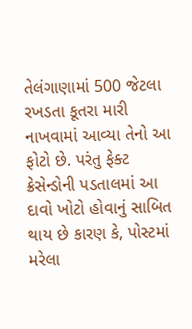તેલંગાણામાં 500 જેટલા રખડતા કૂતરા મારી નાખવામાં આવ્યા તેનો આ ફોટો છે. પરંતુ ફેક્ટ ક્રેસેન્ડોની પડતાલમાં આ દાવો ખોટો હોવાનું સાબિત થાય છે કારણ કે, પોસ્ટમાં મરેલા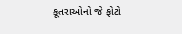કૂતરાઓનો જે ફોટો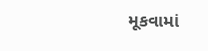મૂકવામાં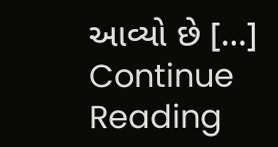આવ્યો છે […]
Continue Reading